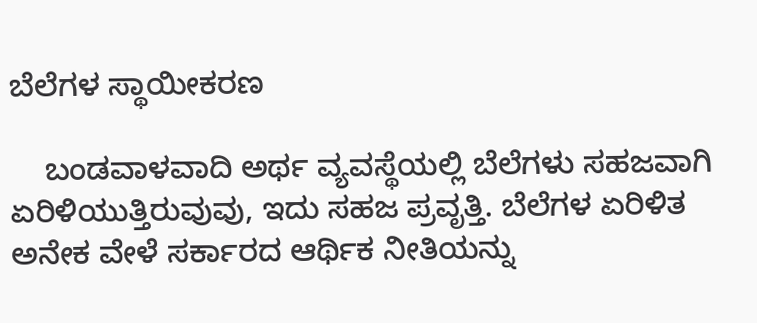ಬೆಲೆಗಳ ಸ್ಥಾಯೀಕರಣ

    ಬಂಡವಾಳವಾದಿ ಅರ್ಥ ವ್ಯವಸ್ಥೆಯಲ್ಲಿ ಬೆಲೆಗಳು ಸಹಜವಾಗಿ ಏರಿಳಿಯುತ್ತಿರುವುವು, ಇದು ಸಹಜ ಪ್ರವೃತ್ತಿ. ಬೆಲೆಗಳ ಏರಿಳಿತ ಅನೇಕ ವೇಳೆ ಸರ್ಕಾರದ ಆರ್ಥಿಕ ನೀತಿಯನ್ನು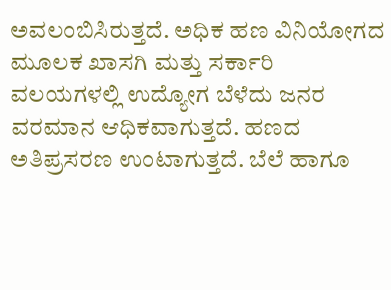ಅವಲಂಬಿಸಿರುತ್ತದೆ. ಅಧಿಕ ಹಣ ವಿನಿಯೋಗದ ಮೂಲಕ ಖಾಸಗಿ ಮತ್ತು ಸರ್ಕಾರಿ ವಲಯಗಳಲ್ಲಿ ಉದ್ಯೋಗ ಬೆಳೆದು ಜನರ ವರಮಾನ ಆಧಿಕವಾಗುತ್ತದೆ. ಹಣದ ಅತಿಪ್ರಸರಣ ಉಂಟಾಗುತ್ತದೆ. ಬೆಲೆ ಹಾಗೂ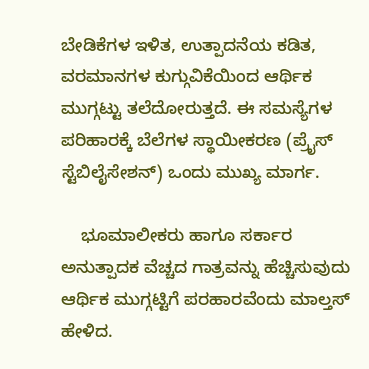ಬೇಡಿಕೆಗಳ ಇಳಿತ, ಉತ್ಪಾದನೆಯ ಕಡಿತ, ವರಮಾನಗಳ ಕುಗ್ಗುವಿಕೆಯಿಂದ ಆರ್ಥಿಕ ಮುಗ್ಗಟ್ಟು ತಲೆದೋರುತ್ತದೆ. ಈ ಸಮಸ್ಯೆಗಳ ಪರಿಹಾರಕ್ಕೆ ಬೆಲೆಗಳ ಸ್ಥಾಯೀಕರಣ (ಪ್ರೈಸ್ ಸ್ಟೆಬಿಲೈಸೇಶನ್) ಒಂದು ಮುಖ್ಯ ಮಾರ್ಗ.

    ಭೂಮಾಲೀಕರು ಹಾಗೂ ಸರ್ಕಾರ ಅನುತ್ಪಾದಕ ವೆಚ್ಚದ ಗಾತ್ರವನ್ನು ಹೆಚ್ಚಿಸುವುದು ಆರ್ಥಿಕ ಮುಗ್ಗಟ್ಟಿಗೆ ಪರಹಾರವೆಂದು ಮಾಲ್ತಸ್ ಹೇಳಿದ.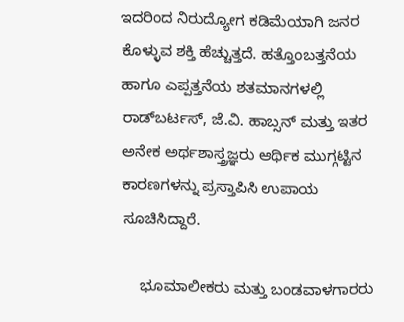ಇದರಿಂದ ನಿರುದ್ಯೋಗ ಕಡಿಮೆಯಾಗಿ ಜನರ ಕೊಳ್ಳುವ ಶಕ್ತಿ ಹೆಚ್ಚುತ್ತದೆ. ಹತ್ತೊಂಬತ್ತನೆಯ ಹಾಗೂ ಎಪ್ಪತ್ತನೆಯ ಶತಮಾನಗಳಲ್ಲಿ ರಾಡ್‍ಬರ್ಟಸ್, ಜೆ.ವಿ. ಹಾಬ್ಸನ್ ಮತ್ತು ಇತರ ಅನೇಕ ಅರ್ಥಶಾಸ್ತ್ರಜ್ಞರು ಆರ್ಥಿಕ ಮುಗ್ಗಟ್ಟಿನ ಕಾರಣಗಳನ್ನು ಪ್ರಸ್ತಾಪಿಸಿ ಉಪಾಯ ಸೂಚಿಸಿದ್ದಾರೆ.

    ಭೂಮಾಲೀಕರು ಮತ್ತು ಬಂಡವಾಳಗಾರರು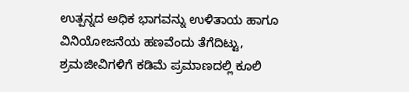ಉತ್ಪನ್ನದ ಅಧಿಕ ಭಾಗವನ್ನು ಉಳಿತಾಯ ಹಾಗೂ ವಿನಿಯೋಜನೆಯ ಹಣವೆಂದು ತೆಗೆದಿಟ್ಟು, ಶ್ರಮಜೀವಿಗಳಿಗೆ ಕಡಿಮೆ ಪ್ರಮಾಣದಲ್ಲಿ ಕೂಲಿ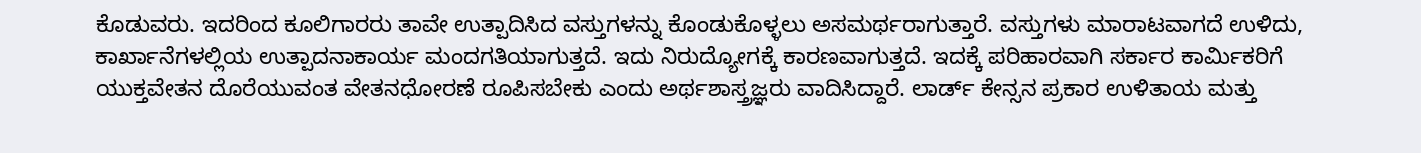ಕೊಡುವರು. ಇದರಿಂದ ಕೂಲಿಗಾರರು ತಾವೇ ಉತ್ಪಾದಿಸಿದ ವಸ್ತುಗಳನ್ನು ಕೊಂಡುಕೊಳ್ಳಲು ಅಸಮರ್ಥರಾಗುತ್ತಾರೆ. ವಸ್ತುಗಳು ಮಾರಾಟವಾಗದೆ ಉಳಿದು, ಕಾರ್ಖಾನೆಗಳಲ್ಲಿಯ ಉತ್ಪಾದನಾಕಾರ್ಯ ಮಂದಗತಿಯಾಗುತ್ತದೆ. ಇದು ನಿರುದ್ಯೋಗಕ್ಕೆ ಕಾರಣವಾಗುತ್ತದೆ. ಇದಕ್ಕೆ ಪರಿಹಾರವಾಗಿ ಸರ್ಕಾರ ಕಾರ್ಮಿಕರಿಗೆ ಯುಕ್ತವೇತನ ದೊರೆಯುವಂತ ವೇತನಧೋರಣೆ ರೂಪಿಸಬೇಕು ಎಂದು ಅರ್ಥಶಾಸ್ತ್ರಜ್ಞರು ವಾದಿಸಿದ್ದಾರೆ. ಲಾರ್ಡ್ ಕೇನ್ಸನ ಪ್ರಕಾರ ಉಳಿತಾಯ ಮತ್ತು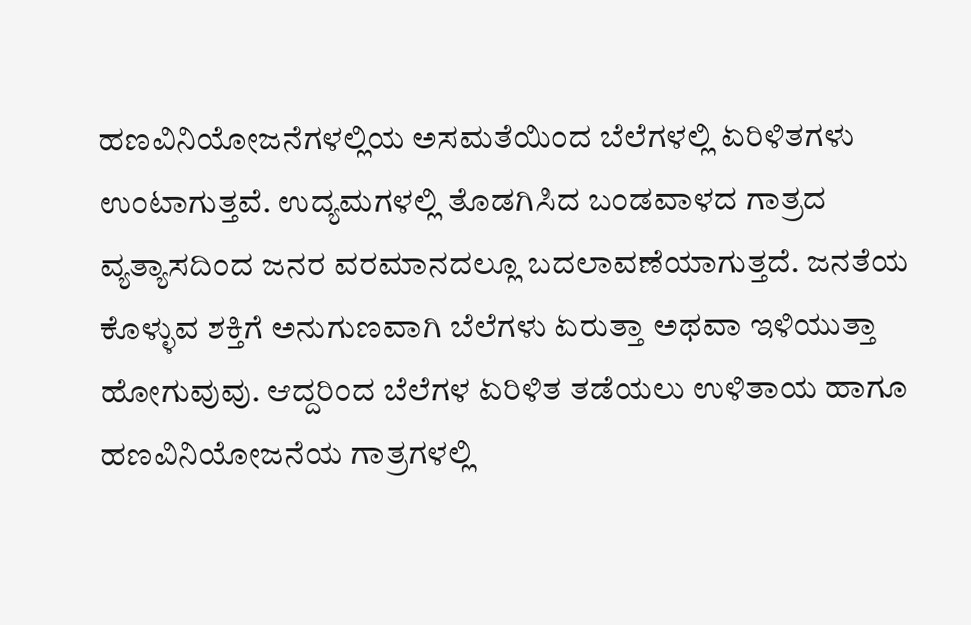ಹಣವಿನಿಯೋಜನೆಗಳಲ್ಲಿಯ ಅಸಮತೆಯಿಂದ ಬೆಲೆಗಳಲ್ಲಿ ಏರಿಳಿತಗಳು ಉಂಟಾಗುತ್ತವೆ. ಉದ್ಯಮಗಳಲ್ಲಿ ತೊಡಗಿಸಿದ ಬಂಡವಾಳದ ಗಾತ್ರದ ವ್ಯತ್ಯಾಸದಿಂದ ಜನರ ವರಮಾನದಲ್ಲೂ ಬದಲಾವಣೆಯಾಗುತ್ತದೆ. ಜನತೆಯ ಕೊಳ್ಳುವ ಶಕ್ತಿಗೆ ಅನುಗುಣವಾಗಿ ಬೆಲೆಗಳು ಏರುತ್ತಾ ಅಥವಾ ಇಳಿಯುತ್ತಾ ಹೋಗುವುವು. ಆದ್ದರಿಂದ ಬೆಲೆಗಳ ಏರಿಳಿತ ತಡೆಯಲು ಉಳಿತಾಯ ಹಾಗೂ ಹಣವಿನಿಯೋಜನೆಯ ಗಾತ್ರಗಳಲ್ಲಿ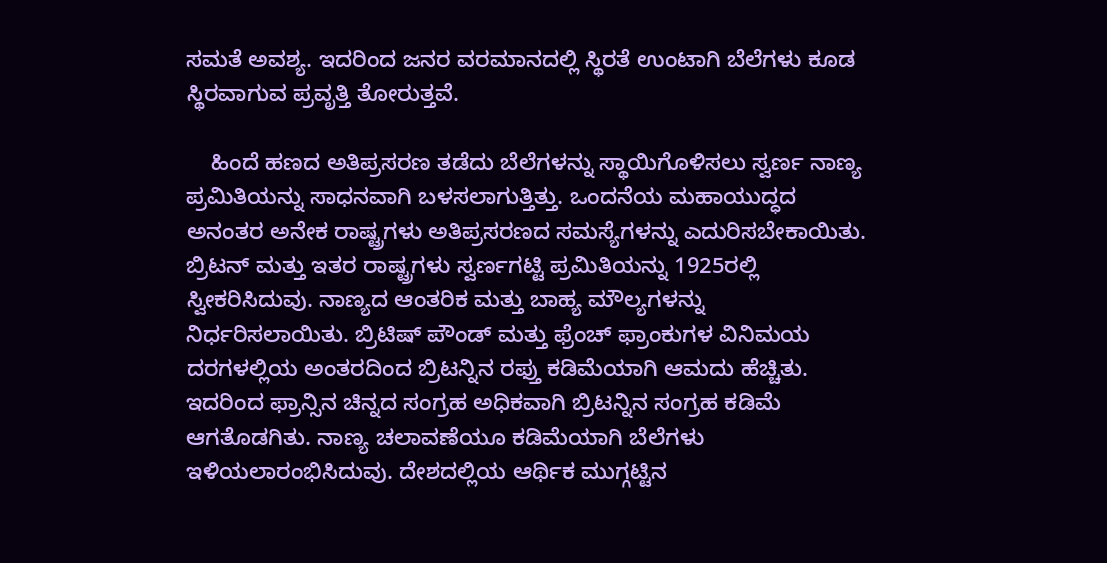ಸಮತೆ ಅವಶ್ಯ. ಇದರಿಂದ ಜನರ ವರಮಾನದಲ್ಲಿ ಸ್ಥಿರತೆ ಉಂಟಾಗಿ ಬೆಲೆಗಳು ಕೂಡ ಸ್ಥಿರವಾಗುವ ಪ್ರವೃತ್ತಿ ತೋರುತ್ತವೆ.

    ಹಿಂದೆ ಹಣದ ಅತಿಪ್ರಸರಣ ತಡೆದು ಬೆಲೆಗಳನ್ನು ಸ್ಥಾಯಿಗೊಳಿಸಲು ಸ್ವರ್ಣ ನಾಣ್ಯ ಪ್ರಮಿತಿಯನ್ನು ಸಾಧನವಾಗಿ ಬಳಸಲಾಗುತ್ತಿತ್ತು. ಒಂದನೆಯ ಮಹಾಯುದ್ಧದ ಅನಂತರ ಅನೇಕ ರಾಷ್ಟ್ರಗಳು ಅತಿಪ್ರಸರಣದ ಸಮಸ್ಯೆಗಳನ್ನು ಎದುರಿಸಬೇಕಾಯಿತು. ಬ್ರಿಟನ್ ಮತ್ತು ಇತರ ರಾಷ್ಟ್ರಗಳು ಸ್ವರ್ಣಗಟ್ಟಿ ಪ್ರಮಿತಿಯನ್ನು 1925ರಲ್ಲಿ ಸ್ವೀಕರಿಸಿದುವು. ನಾಣ್ಯದ ಆಂತರಿಕ ಮತ್ತು ಬಾಹ್ಯ ಮೌಲ್ಯಗಳನ್ನು ನಿರ್ಧರಿಸಲಾಯಿತು. ಬ್ರಿಟಿಷ್ ಪೌಂಡ್ ಮತ್ತು ಫ್ರೆಂಚ್ ಫ್ರಾಂಕುಗಳ ವಿನಿಮಯ ದರಗಳಲ್ಲಿಯ ಅಂತರದಿಂದ ಬ್ರಿಟನ್ನಿನ ರಫ್ತು ಕಡಿಮೆಯಾಗಿ ಆಮದು ಹೆಚ್ಚಿತು. ಇದರಿಂದ ಫ್ರಾನ್ಸಿನ ಚಿನ್ನದ ಸಂಗ್ರಹ ಅಧಿಕವಾಗಿ ಬ್ರಿಟನ್ನಿನ ಸಂಗ್ರಹ ಕಡಿಮೆ ಆಗತೊಡಗಿತು. ನಾಣ್ಯ ಚಲಾವಣೆಯೂ ಕಡಿಮೆಯಾಗಿ ಬೆಲೆಗಳು ಇಳಿಯಲಾರಂಭಿಸಿದುವು. ದೇಶದಲ್ಲಿಯ ಆರ್ಥಿಕ ಮುಗ್ಗಟ್ಟಿನ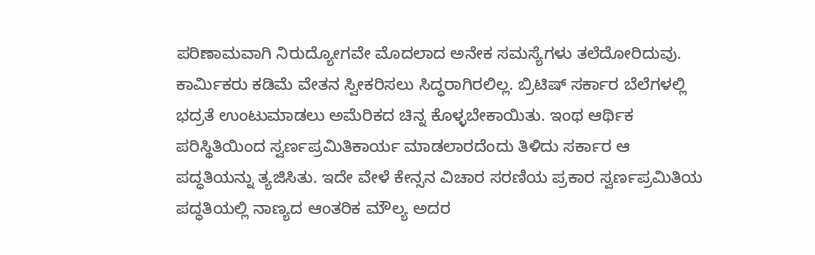ಪರಿಣಾಮವಾಗಿ ನಿರುದ್ಯೋಗವೇ ಮೊದಲಾದ ಅನೇಕ ಸಮಸ್ಯೆಗಳು ತಲೆದೋರಿದುವು. ಕಾರ್ಮಿಕರು ಕಡಿಮೆ ವೇತನ ಸ್ವೀಕರಿಸಲು ಸಿದ್ಧರಾಗಿರಲಿಲ್ಲ. ಬ್ರಿಟಿಷ್ ಸರ್ಕಾರ ಬೆಲೆಗಳಲ್ಲಿ ಭದ್ರತೆ ಉಂಟುಮಾಡಲು ಅಮೆರಿಕದ ಚಿನ್ನ ಕೊಳ್ಳಬೇಕಾಯಿತು. ಇಂಥ ಆರ್ಥಿಕ ಪರಿಸ್ಥಿತಿಯಿಂದ ಸ್ವರ್ಣಪ್ರಮಿತಿಕಾರ್ಯ ಮಾಡಲಾರದೆಂದು ತಿಳಿದು ಸರ್ಕಾರ ಆ ಪದ್ಧತಿಯನ್ನು ತ್ಯಜಿಸಿತು. ಇದೇ ವೇಳೆ ಕೇನ್ಸನ ವಿಚಾರ ಸರಣಿಯ ಪ್ರಕಾರ ಸ್ವರ್ಣಪ್ರಮಿತಿಯ ಪದ್ಧತಿಯಲ್ಲಿ ನಾಣ್ಯದ ಆಂತರಿಕ ಮೌಲ್ಯ ಅದರ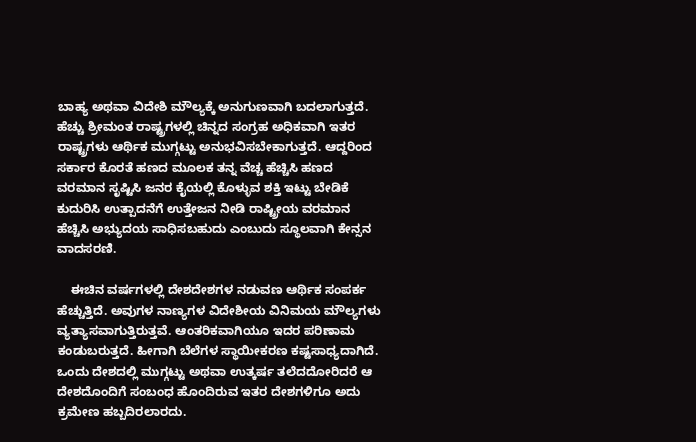ಬಾಹ್ಯ ಅಥವಾ ವಿದೇಶಿ ಮೌಲ್ಯಕ್ಕೆ ಅನುಗುಣವಾಗಿ ಬದಲಾಗುತ್ತದೆ. ಹೆಚ್ಚು ಶ್ರೀಮಂತ ರಾಷ್ಟ್ರಗಳಲ್ಲಿ ಚಿನ್ನದ ಸಂಗ್ರಹ ಅಧಿಕವಾಗಿ ಇತರ ರಾಷ್ಟ್ರಗಳು ಆರ್ಥಿಕ ಮುಗ್ಗಟ್ಟು ಅನುಭವಿಸಬೇಕಾಗುತ್ತದೆ. ಆದ್ದರಿಂದ ಸರ್ಕಾರ ಕೊರತೆ ಹಣದ ಮೂಲಕ ತನ್ನ ವೆಚ್ಚ ಹೆಚ್ಚಿಸಿ ಹಣದ ವರಮಾನ ಸೃಷ್ಟಿಸಿ ಜನರ ಕೈಯಲ್ಲಿ ಕೊಳ್ಳುವ ಶಕ್ತಿ ಇಟ್ಟು ಬೇಡಿಕೆ ಕುದುರಿಸಿ ಉತ್ಪಾದನೆಗೆ ಉತ್ತೇಜನ ನೀಡಿ ರಾಷ್ಟ್ರೀಯ ವರಮಾನ ಹೆಚ್ಚಿಸಿ ಅಭ್ಯುದಯ ಸಾಧಿಸಬಹುದು ಎಂಬುದು ಸ್ಥೂಲವಾಗಿ ಕೇನ್ಸನ ವಾದಸರಣಿ.

    ಈಚಿನ ವರ್ಷಗಳಲ್ಲಿ ದೇಶದೇಶಗಳ ನಡುವಣ ಆರ್ಥಿಕ ಸಂಪರ್ಕ ಹೆಚ್ಚುತ್ತಿದೆ. ಅವುಗಳ ನಾಣ್ಯಗಳ ವಿದೇಶೀಯ ವಿನಿಮಯ ಮೌಲ್ಯಗಳು ವ್ಯತ್ಯಾಸವಾಗುತ್ತಿರುತ್ತವೆ. ಆಂತರಿಕವಾಗಿಯೂ ಇದರ ಪರಿಣಾಮ ಕಂಡುಬರುತ್ತದೆ. ಹೀಗಾಗಿ ಬೆಲೆಗಳ ಸ್ಥಾಯೀಕರಣ ಕಷ್ಟಸಾಧ್ಯದಾಗಿದೆ. ಒಂದು ದೇಶದಲ್ಲಿ ಮುಗ್ಗಟ್ಟು ಅಥವಾ ಉತ್ಕರ್ಷ ತಲೆದದೋರಿದರೆ ಆ ದೇಶದೊಂದಿಗೆ ಸಂಬಂಧ ಹೊಂದಿರುವ ಇತರ ದೇಶಗಳಿಗೂ ಅದು ಕ್ರಮೇಣ ಹಬ್ಬದಿರಲಾರದು.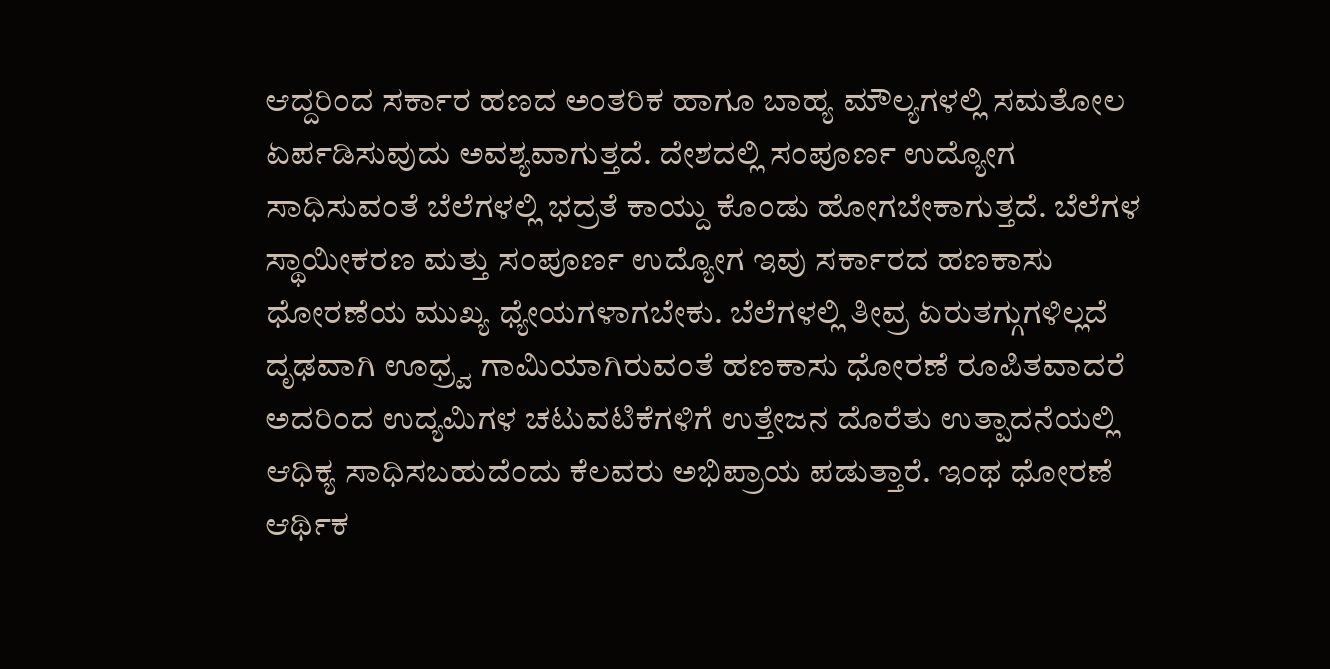ಆದ್ದರಿಂದ ಸರ್ಕಾರ ಹಣದ ಅಂತರಿಕ ಹಾಗೂ ಬಾಹ್ಯ ಮೌಲ್ಯಗಳಲ್ಲಿ ಸಮತೋಲ ಏರ್ಪಡಿಸುವುದು ಅವಶ್ಯವಾಗುತ್ತದೆ. ದೇಶದಲ್ಲಿ ಸಂಪೂರ್ಣ ಉದ್ಯೋಗ ಸಾಧಿಸುವಂತೆ ಬೆಲೆಗಳಲ್ಲಿ ಭದ್ರತೆ ಕಾಯ್ದು ಕೊಂಡು ಹೋಗಬೇಕಾಗುತ್ತದೆ. ಬೆಲೆಗಳ ಸ್ಥಾಯೀಕರಣ ಮತ್ತು ಸಂಪೂರ್ಣ ಉದ್ಯೋಗ ಇವು ಸರ್ಕಾರದ ಹಣಕಾಸು ಧೋರಣೆಯ ಮುಖ್ಯ ಧ್ಯೇಯಗಳಾಗಬೇಕು. ಬೆಲೆಗಳಲ್ಲಿ ತೀವ್ರ ಏರುತಗ್ಗುಗಳಿಲ್ಲದೆ ದೃಢವಾಗಿ ಊಧ್ರ್ವ ಗಾಮಿಯಾಗಿರುವಂತೆ ಹಣಕಾಸು ಧೋರಣೆ ರೂಪಿತವಾದರೆ ಅದರಿಂದ ಉದ್ಯಮಿಗಳ ಚಟುವಟಿಕೆಗಳಿಗೆ ಉತ್ತೇಜನ ದೊರೆತು ಉತ್ಪಾದನೆಯಲ್ಲಿ ಆಧಿಕ್ಯ ಸಾಧಿಸಬಹುದೆಂದು ಕೆಲವರು ಅಭಿಪ್ರಾಯ ಪಡುತ್ತಾರೆ. ಇಂಥ ಧೋರಣೆ ಆರ್ಥಿಕ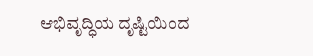ಆಭಿವೃದ್ಧಿಯ ದೃಷ್ಟಿಯಿಂದ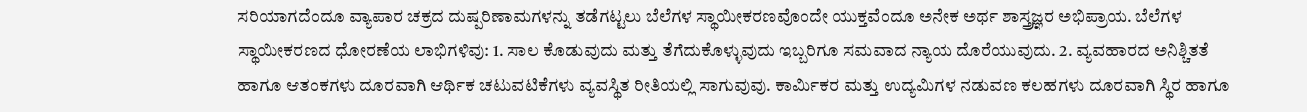ಸರಿಯಾಗದೆಂದೂ ವ್ಯಾಪಾರ ಚಕ್ರದ ದುಷ್ಪರಿಣಾಮಗಳನ್ನು ತಡೆಗಟ್ಟಲು ಬೆಲೆಗಳ ಸ್ಥಾಯೀಕರಣವೊಂದೇ ಯುಕ್ತವೆಂದೂ ಅನೇಕ ಅರ್ಥ ಶಾಸ್ತ್ರಜ್ಞರ ಅಭಿಪ್ರಾಯ. ಬೆಲೆಗಳ ಸ್ಥಾಯೀಕರಣದ ಧೋರಣೆಯ ಲಾಭಿಗಳಿವು: 1. ಸಾಲ ಕೊಡುವುದು ಮತ್ತು ತೆಗೆದುಕೊಳ್ಳುವುದು ಇಬ್ಬರಿಗೂ ಸಮವಾದ ನ್ಯಾಯ ದೊರೆಯುವುದು. 2. ವ್ಯವಹಾರದ ಅನಿಶ್ಚಿತತೆ ಹಾಗೂ ಆತಂಕಗಳು ದೂರವಾಗಿ ಆರ್ಥಿಕ ಚಟುವಟಿಕೆಗಳು ವ್ಯವಸ್ಥಿತ ರೀತಿಯಲ್ಲಿ ಸಾಗುವುವು. ಕಾರ್ಮಿಕರ ಮತ್ತು ಉದ್ಯಮಿಗಳ ನಡುವಣ ಕಲಹಗಳು ದೂರವಾಗಿ ಸ್ಥಿರ ಹಾಗೂ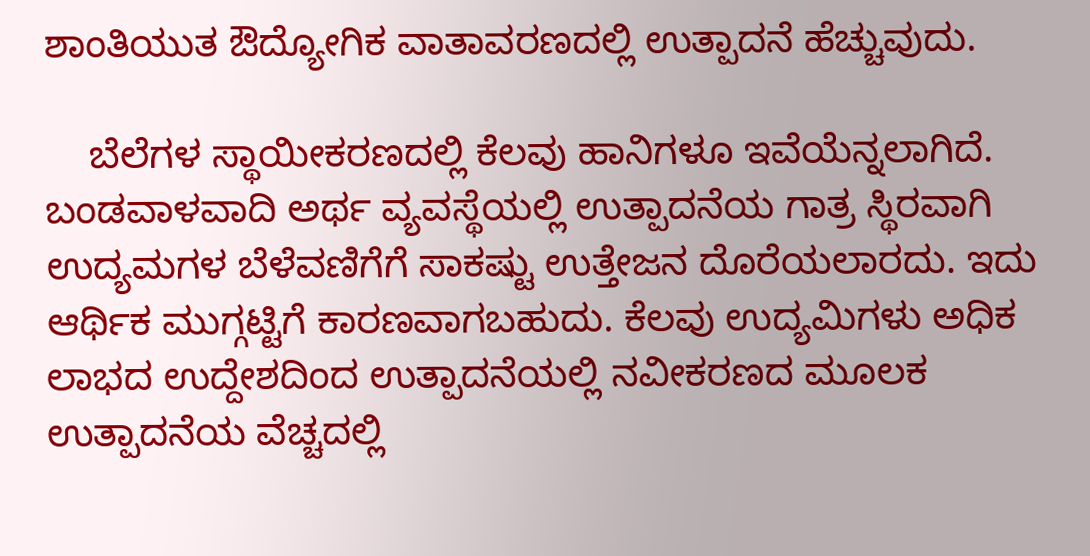ಶಾಂತಿಯುತ ಔದ್ಯೋಗಿಕ ವಾತಾವರಣದಲ್ಲಿ ಉತ್ಪಾದನೆ ಹೆಚ್ಚುವುದು.

    ಬೆಲೆಗಳ ಸ್ಥಾಯೀಕರಣದಲ್ಲಿ ಕೆಲವು ಹಾನಿಗಳೂ ಇವೆಯೆನ್ನಲಾಗಿದೆ. ಬಂಡವಾಳವಾದಿ ಅರ್ಥ ವ್ಯವಸ್ಥೆಯಲ್ಲಿ ಉತ್ಪಾದನೆಯ ಗಾತ್ರ ಸ್ಥಿರವಾಗಿ ಉದ್ಯಮಗಳ ಬೆಳೆವಣಿಗೆಗೆ ಸಾಕಷ್ಟು ಉತ್ತೇಜನ ದೊರೆಯಲಾರದು. ಇದು ಆರ್ಥಿಕ ಮುಗ್ಗಟ್ಟಿಗೆ ಕಾರಣವಾಗಬಹುದು. ಕೆಲವು ಉದ್ಯಮಿಗಳು ಅಧಿಕ ಲಾಭದ ಉದ್ದೇಶದಿಂದ ಉತ್ಪಾದನೆಯಲ್ಲಿ ನವೀಕರಣದ ಮೂಲಕ ಉತ್ಪಾದನೆಯ ವೆಚ್ಚದಲ್ಲಿ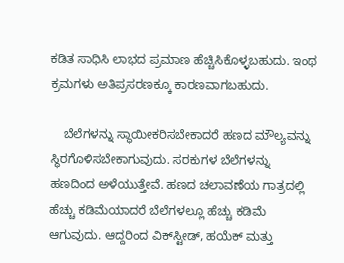ಕಡಿತ ಸಾಧಿಸಿ ಲಾಭದ ಪ್ರಮಾಣ ಹೆಚ್ಚಿಸಿಕೊಳ್ಳಬಹುದು. ಇಂಥ ಕ್ರಮಗಳು ಅತಿಪ್ರಸರಣಕ್ಕೂ ಕಾರಣವಾಗಬಹುದು.

    ಬೆಲೆಗಳನ್ನು ಸ್ಥಾಯೀಕರಿಸಬೇಕಾದರೆ ಹಣದ ಮೌಲ್ಯವನ್ನು ಸ್ಥಿರಗೊಳಿಸಬೇಕಾಗುವುದು. ಸರಕುಗಳ ಬೆಲೆಗಳನ್ನು ಹಣದಿಂದ ಅಳೆಯುತ್ತೇವೆ. ಹಣದ ಚಲಾವಣೆಯ ಗಾತ್ರದಲ್ಲಿ ಹೆಚ್ಚು ಕಡಿಮೆಯಾದರೆ ಬೆಲೆಗಳಲ್ಲೂ ಹೆಚ್ಚು ಕಡಿಮೆ ಆಗುವುದು. ಆದ್ದರಿಂದ ವಿಕ್‍ಸ್ಟೀಡ್, ಹಯೆಕ್ ಮತ್ತು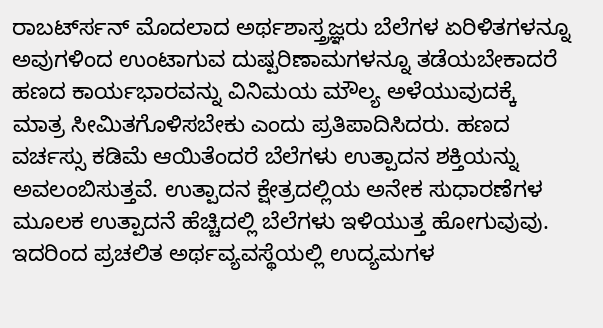ರಾಬರ್ಟ್‍ಸನ್ ಮೊದಲಾದ ಅರ್ಥಶಾಸ್ತ್ರಜ್ಞರು ಬೆಲೆಗಳ ಏರಿಳಿತಗಳನ್ನೂ ಅವುಗಳಿಂದ ಉಂಟಾಗುವ ದುಷ್ಪರಿಣಾಮಗಳನ್ನೂ ತಡೆಯಬೇಕಾದರೆ ಹಣದ ಕಾರ್ಯಭಾರವನ್ನು ವಿನಿಮಯ ಮೌಲ್ಯ ಅಳೆಯುವುದಕ್ಕೆ ಮಾತ್ರ ಸೀಮಿತಗೊಳಿಸಬೇಕು ಎಂದು ಪ್ರತಿಪಾದಿಸಿದರು. ಹಣದ ವರ್ಚಸ್ಸು ಕಡಿಮೆ ಆಯಿತೆಂದರೆ ಬೆಲೆಗಳು ಉತ್ಪಾದನ ಶಕ್ತಿಯನ್ನು ಅವಲಂಬಿಸುತ್ತವೆ. ಉತ್ಪಾದನ ಕ್ಷೇತ್ರದಲ್ಲಿಯ ಅನೇಕ ಸುಧಾರಣೆಗಳ ಮೂಲಕ ಉತ್ಪಾದನೆ ಹೆಚ್ಚಿದಲ್ಲಿ ಬೆಲೆಗಳು ಇಳಿಯುತ್ತ ಹೋಗುವುವು. ಇದರಿಂದ ಪ್ರಚಲಿತ ಅರ್ಥವ್ಯವಸ್ಥೆಯಲ್ಲಿ ಉದ್ಯಮಗಳ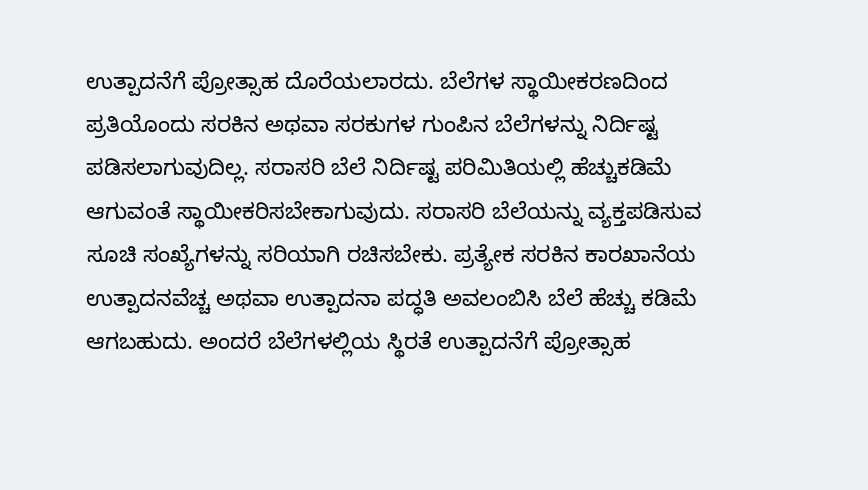ಉತ್ಪಾದನೆಗೆ ಪ್ರೋತ್ಸಾಹ ದೊರೆಯಲಾರದು. ಬೆಲೆಗಳ ಸ್ಥಾಯೀಕರಣದಿಂದ ಪ್ರತಿಯೊಂದು ಸರಕಿನ ಅಥವಾ ಸರಕುಗಳ ಗುಂಪಿನ ಬೆಲೆಗಳನ್ನು ನಿರ್ದಿಷ್ಟ ಪಡಿಸಲಾಗುವುದಿಲ್ಲ. ಸರಾಸರಿ ಬೆಲೆ ನಿರ್ದಿಷ್ಟ ಪರಿಮಿತಿಯಲ್ಲಿ ಹೆಚ್ಚುಕಡಿಮೆ ಆಗುವಂತೆ ಸ್ಥಾಯೀಕರಿಸಬೇಕಾಗುವುದು. ಸರಾಸರಿ ಬೆಲೆಯನ್ನು ವ್ಯಕ್ತಪಡಿಸುವ ಸೂಚಿ ಸಂಖ್ಯೆಗಳನ್ನು ಸರಿಯಾಗಿ ರಚಿಸಬೇಕು. ಪ್ರತ್ಯೇಕ ಸರಕಿನ ಕಾರಖಾನೆಯ ಉತ್ಪಾದನವೆಚ್ಚ ಅಥವಾ ಉತ್ಪಾದನಾ ಪದ್ಧತಿ ಅವಲಂಬಿಸಿ ಬೆಲೆ ಹೆಚ್ಚು ಕಡಿಮೆ ಆಗಬಹುದು. ಅಂದರೆ ಬೆಲೆಗಳಲ್ಲಿಯ ಸ್ಥಿರತೆ ಉತ್ಪಾದನೆಗೆ ಪ್ರೋತ್ಸಾಹ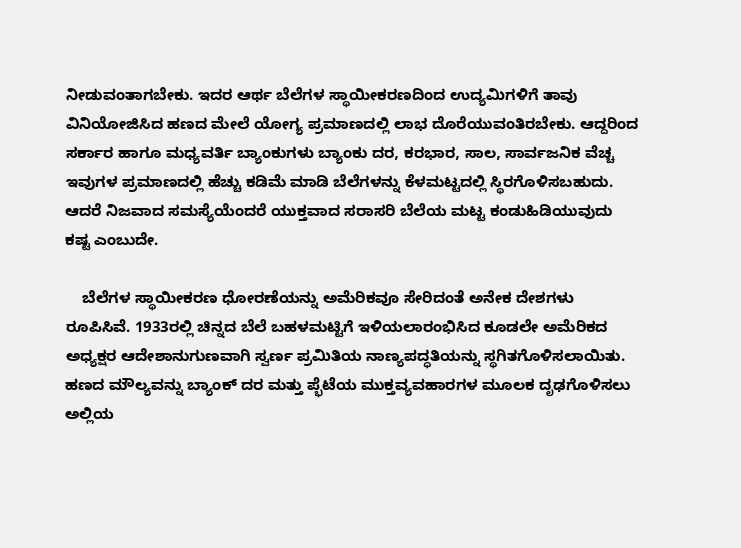ನೀಡುವಂತಾಗಬೇಕು. ಇದರ ಆರ್ಥ ಬೆಲೆಗಳ ಸ್ಥಾಯೀಕರಣದಿಂದ ಉದ್ಯಮಿಗಳಿಗೆ ತಾವು ವಿನಿಯೋಜಿಸಿದ ಹಣದ ಮೇಲೆ ಯೋಗ್ಯ ಪ್ರಮಾಣದಲ್ಲಿ ಲಾಭ ದೊರೆಯುವಂತಿರಬೇಕು. ಆದ್ದರಿಂದ ಸರ್ಕಾರ ಹಾಗೂ ಮಧ್ಯವರ್ತಿ ಬ್ಯಾಂಕುಗಳು ಬ್ಯಾಂಕು ದರ, ಕರಭಾರ, ಸಾಲ, ಸಾರ್ವಜನಿಕ ವೆಚ್ಚ ಇವುಗಳ ಪ್ರಮಾಣದಲ್ಲಿ ಹೆಚ್ಚು ಕಡಿಮೆ ಮಾಡಿ ಬೆಲೆಗಳನ್ನು ಕೆಳಮಟ್ಟದಲ್ಲಿ ಸ್ಥಿರಗೊಳಿಸಬಹುದು. ಆದರೆ ನಿಜವಾದ ಸಮಸ್ಯೆಯೆಂದರೆ ಯುಕ್ತವಾದ ಸರಾಸರಿ ಬೆಲೆಯ ಮಟ್ಟ ಕಂಡುಹಿಡಿಯುವುದು ಕಷ್ಟ ಎಂಬುದೇ.

    ಬೆಲೆಗಳ ಸ್ಥಾಯೀಕರಣ ಧೋರಣೆಯನ್ನು ಅಮೆರಿಕವೂ ಸೇರಿದಂತೆ ಅನೇಕ ದೇಶಗಳು ರೂಪಿಸಿವೆ. 1933ರಲ್ಲಿ ಚಿನ್ನದ ಬೆಲೆ ಬಹಳಮಟ್ಟಿಗೆ ಇಳಿಯಲಾರಂಭಿಸಿದ ಕೂಡಲೇ ಅಮೆರಿಕದ ಅಧ್ಯಕ್ಷರ ಆದೇಶಾನುಗುಣವಾಗಿ ಸ್ವರ್ಣ ಪ್ರಮಿತಿಯ ನಾಣ್ಯಪದ್ಧತಿಯನ್ನು ಸ್ಥಗಿತಗೊಳಿಸಲಾಯಿತು. ಹಣದ ಮೌಲ್ಯವನ್ನು ಬ್ಯಾಂಕ್ ದರ ಮತ್ತು ಪ್ಭೆಟೆಯ ಮುಕ್ತವ್ಯವಹಾರಗಳ ಮೂಲಕ ದೃಢಗೊಳಿಸಲು ಅಲ್ಲಿಯ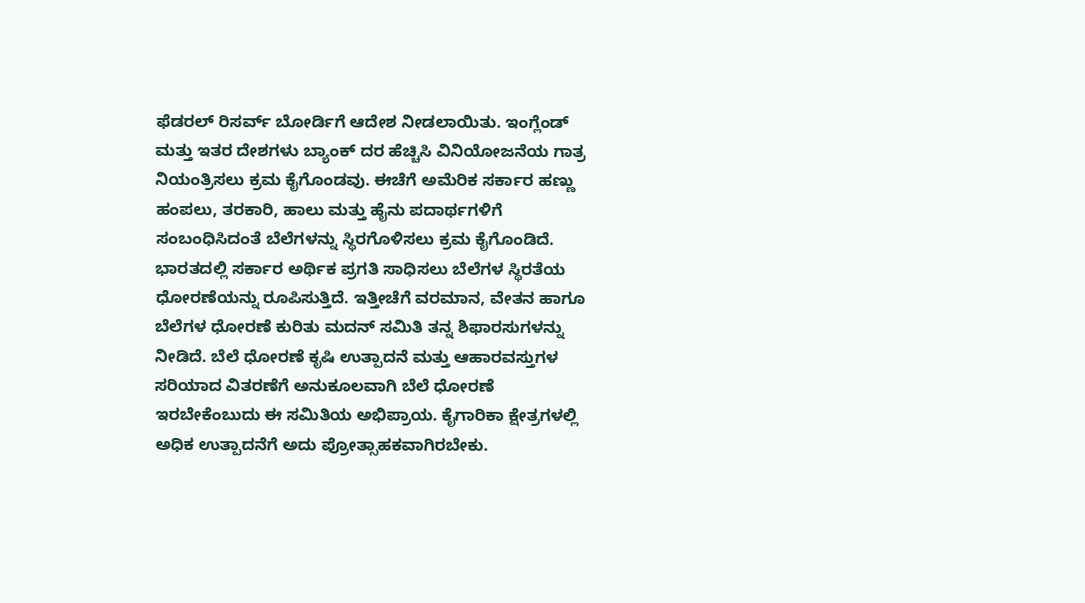ಫೆಡರಲ್ ರಿಸರ್ವ್ ಬೋರ್ಡಿಗೆ ಆದೇಶ ನೀಡಲಾಯಿತು. ಇಂಗ್ಲೆಂಡ್ ಮತ್ತು ಇತರ ದೇಶಗಳು ಬ್ಯಾಂಕ್ ದರ ಹೆಚ್ಚಿಸಿ ವಿನಿಯೋಜನೆಯ ಗಾತ್ರ ನಿಯಂತ್ರಿಸಲು ಕ್ರಮ ಕೈಗೊಂಡವು. ಈಚೆಗೆ ಅಮೆರಿಕ ಸರ್ಕಾರ ಹಣ್ಣು ಹಂಪಲು, ತರಕಾರಿ, ಹಾಲು ಮತ್ತು ಹೈನು ಪದಾರ್ಥಗಳಿಗೆ ಸಂಬಂಧಿಸಿದಂತೆ ಬೆಲೆಗಳನ್ನು ಸ್ಥಿರಗೊಳಿಸಲು ಕ್ರಮ ಕೈಗೊಂಡಿದೆ. ಭಾರತದಲ್ಲಿ ಸರ್ಕಾರ ಅರ್ಥಿಕ ಪ್ರಗತಿ ಸಾಧಿಸಲು ಬೆಲೆಗಳ ಸ್ಥಿರತೆಯ ಧೋರಣೆಯನ್ನು ರೂಪಿಸುತ್ತಿದೆ. ಇತ್ತೀಚೆಗೆ ವರಮಾನ, ವೇತನ ಹಾಗೂ ಬೆಲೆಗಳ ಧೋರಣೆ ಕುರಿತು ಮದನ್ ಸಮಿತಿ ತನ್ನ ಶಿಫಾರಸುಗಳನ್ನು ನೀಡಿದೆ. ಬೆಲೆ ಧೋರಣೆ ಕೃಷಿ ಉತ್ಪಾದನೆ ಮತ್ತು ಆಹಾರವಸ್ತುಗಳ ಸರಿಯಾದ ವಿತರಣೆಗೆ ಅನುಕೂಲವಾಗಿ ಬೆಲೆ ಧೋರಣೆ ಇರಬೇಕೆಂಬುದು ಈ ಸಮಿತಿಯ ಅಭಿಪ್ರಾಯ. ಕೈಗಾರಿಕಾ ಕ್ಷೇತ್ರಗಳಲ್ಲಿ ಅಧಿಕ ಉತ್ಪಾದನೆಗೆ ಅದು ಪ್ರೋತ್ಸಾಹಕವಾಗಿರಬೇಕು.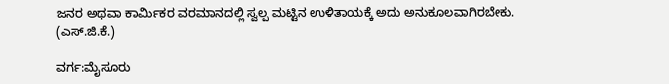ಜನರ ಅಥವಾ ಕಾರ್ಮಿಕರ ವರಮಾನದಲ್ಲಿ ಸ್ವಲ್ಪ ಮಟ್ಟಿನ ಉಳಿತಾಯಕ್ಕೆ ಅದು ಅನುಕೂಲವಾಗಿರಬೇಕು.
(ಎಸ್.ಜಿ.ಕೆ.)

ವರ್ಗ:ಮೈಸೂರು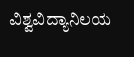ವಿಶ್ವವಿದ್ಯಾನಿಲಯ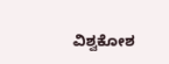ವಿಶ್ವಕೋಶ